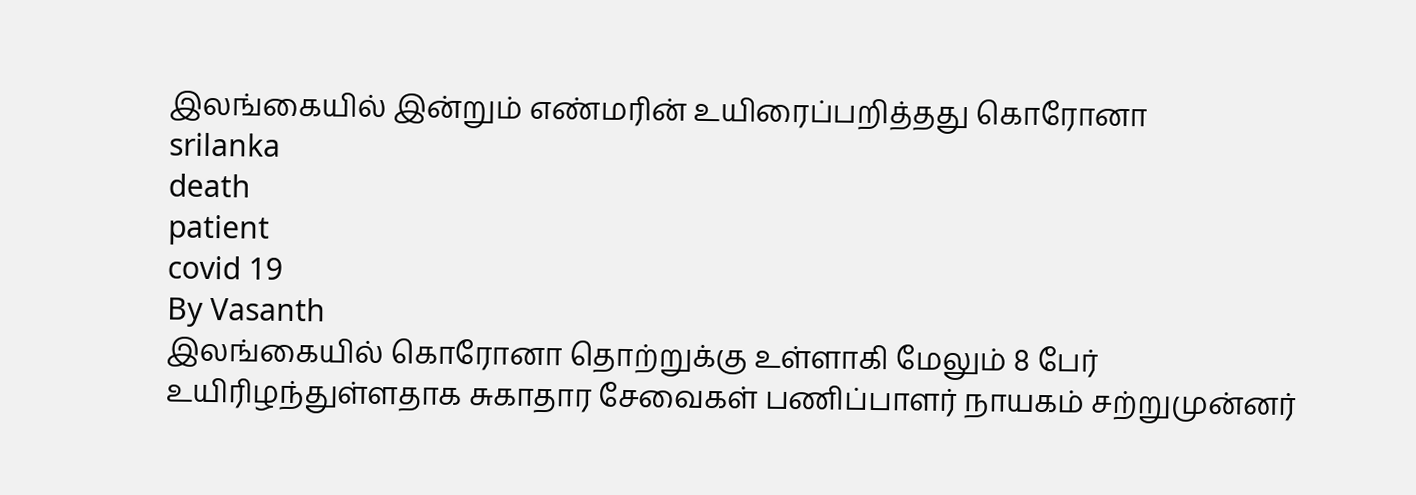இலங்கையில் இன்றும் எண்மரின் உயிரைப்பறித்தது கொரோனா
srilanka
death
patient
covid 19
By Vasanth
இலங்கையில் கொரோனா தொற்றுக்கு உள்ளாகி மேலும் 8 பேர் உயிரிழந்துள்ளதாக சுகாதார சேவைகள் பணிப்பாளர் நாயகம் சற்றுமுன்னர்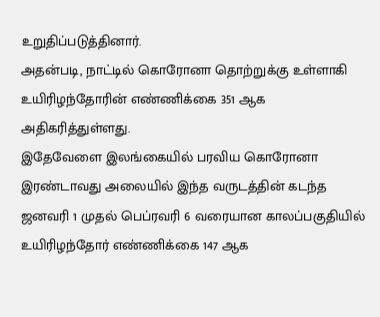உறுதிப்படுத்தினார்.
அதன்படி, நாட்டில் கொரோனா தொற்றுக்கு உள்ளாகி உயிரிழந்தோரின் எண்ணிக்கை 351 ஆக அதிகரித்துள்ளது.
இதேவேளை இலங்கையில் பரவிய கொரோனா இரண்டாவது அலையில் இந்த வருடத்தின் கடந்த ஜனவரி 1 முதல் பெப்ரவரி 6 வரையான காலப்பகுதியில் உயிரிழந்தோர் எண்ணிக்கை 147 ஆக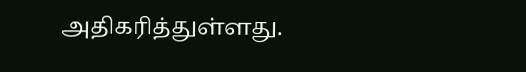அதிகரித்துள்ளது.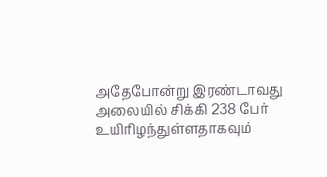அதேபோன்று இரண்டாவது அலையில் சிக்கி 238 பேர் உயிரிழந்துள்ளதாகவும்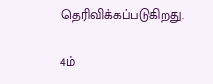தெரிவிக்கப்படுகிறது.

4ம்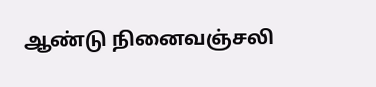ஆண்டு நினைவஞ்சலி